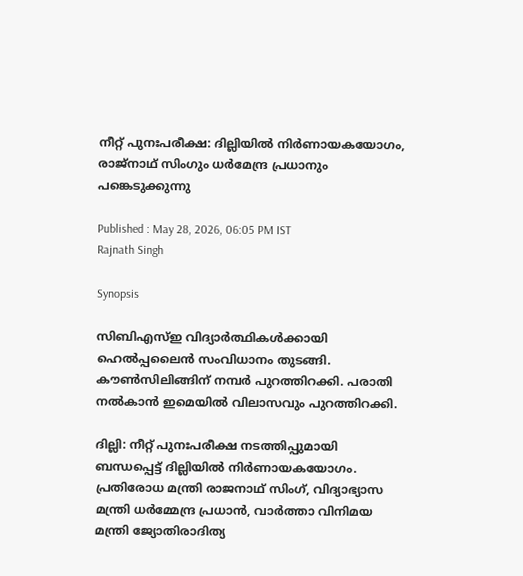നീറ്റ് പുനഃപരീക്ഷ: ദില്ലിയിൽ നിർണായകയോഗം, രാജ്നാഥ് സിംഗും ധർമേന്ദ്ര പ്രധാനും പങ്കെടുക്കുന്നു

Published : May 28, 2026, 06:05 PM IST
Rajnath Singh

Synopsis

സിബിഎസ്ഇ വിദ്യാർത്ഥികൾക്കായി ഹെൽപ്പലൈൻ സംവിധാനം തുടങ്ങി. കൗൺസിലിങ്ങിന് നമ്പർ പുറത്തിറക്കി. പരാതി നൽകാൻ ഇമെയിൽ വിലാസവും പുറത്തിറക്കി.

ദില്ലി: നീറ്റ് പുനഃപരീക്ഷ നടത്തിപ്പുമായി ബന്ധപ്പെട്ട് ദില്ലിയിൽ നിർണായകയോഗം. പ്രതിരോധ മന്ത്രി രാജനാഥ് സിംഗ്, വിദ്യാഭ്യാസ മന്ത്രി ധർമ്മേന്ദ്ര പ്രധാൻ, വാർത്താ വിനിമയ മന്ത്രി ജ്യോതിരാദിത്യ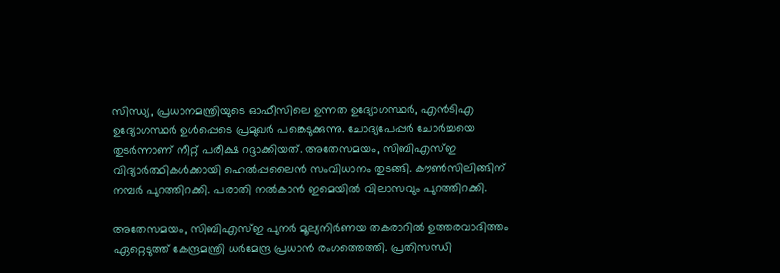സിന്ധ്യ, പ്രധാനമന്ത്രിയുടെ ഓഫീസിലെ ഉന്നത ഉദ്യോഗസ്ഥർ, എൻടിഎ ഉദ്യോഗസ്ഥർ ഉൾപ്പെടെ പ്രമുഖർ പങ്കെടുക്കുന്നു. ചോദ്യപേപ്പർ ചോർച്ചയെ തുടർന്നാണ് നീറ്റ് പരീക്ഷ റദ്ദാക്കിയത്. അതേസമയം, സിബിഎസ്ഇ വിദ്യാർത്ഥികൾക്കായി ഹെൽപ്പലൈൻ സംവിധാനം തുടങ്ങി. കൗൺസിലിങ്ങിന് നമ്പർ പുറത്തിറക്കി. പരാതി നൽകാൻ ഇമെയിൽ വിലാസവും പുറത്തിറക്കി.

അതേസമയം, സിബിഎസ്ഇ പുനർ മൂല്യനിർണയ തകരാറിൽ ഉത്തരവാദിത്തം ഏറ്റെടുത്ത് കേന്ദ്രമന്ത്രി ധർമേന്ദ്ര പ്രധാൻ രംഗത്തെത്തി. പ്രതിസന്ധി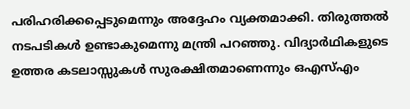പരിഹരിക്കപ്പെടുമെന്നും അദ്ദേഹം വ്യക്തമാക്കി. തിരുത്തൽ നടപടികൾ ഉണ്ടാകുമെന്നു മന്ത്രി പറഞ്ഞു. വിദ്യാർഥികളു‌ടെ ഉത്തര കടലാസ്സുകൾ സുരക്ഷിതമാണെന്നും ഒഎസ്എം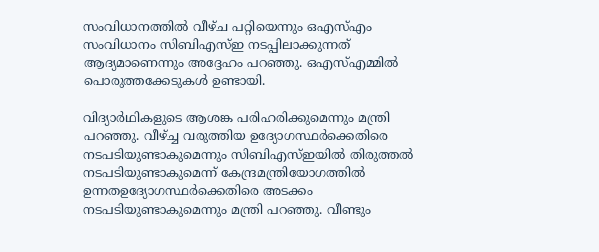സംവിധാനത്തിൽ വീഴ്ച പറ്റിയെന്നും ഒഎസ്എം സംവിധാനം സിബിഎസ്ഇ നടപ്പിലാക്കുന്നത് ആദ്യമാണെന്നും അദ്ദേഹം പറഞ്ഞു. ഒഎസ്എമ്മില്‍ പൊരുത്തക്കേടുകൾ ഉണ്ടായി.

വിദ്യാർഥികളുടെ ആശങ്ക പരിഹരിക്കുമെന്നും മന്ത്രി പറഞ്ഞു. വീഴ്ച്ച വരുത്തിയ ഉദ്യോഗസ്ഥർക്കെതിരെ നടപടിയുണ്ടാകുമെന്നും സിബിഎസ്ഇയിൽ തിരുത്തൽ നടപടിയുണ്ടാകുമെന്ന് കേന്ദ്രമന്ത്രിയോഗത്തിൽ ഉന്നതഉദ്യോഗസ്ഥർക്കെതിരെ അടക്കം നടപടിയുണ്ടാകുമെന്നും മന്ത്രി പറഞ്ഞു. വീണ്ടും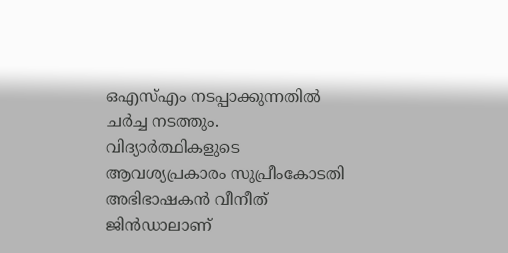ഒഎസ്എം നടപ്പാക്കുന്നതിൽ ചർച്ച നടത്തും. വിദ്യാർത്ഥികളുടെ ആവശ്യപ്രകാരം സുപ്രീംകോടതി അഭിഭാഷകൻ വീനീത് ജിൻഡാലാണ്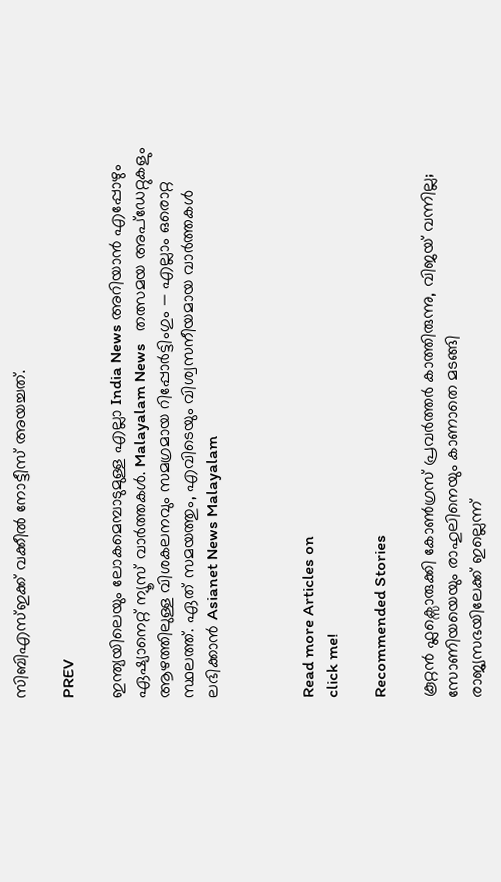സിബിഎസ്ഇക്ക് വക്കീൽ നോട്ടീസ് അയച്ചത്.

PREV

ഇന്ത്യയിലെയും ലോകമെമ്പാടുമുള്ള എല്ലാ India News അറിയാൻ എപ്പോഴും ഏഷ്യാനെറ്റ് ന്യൂസ് വാർത്തകൾ. Malayalam News   തത്സമയ അപ്‌ഡേറ്റുകളും ആഴത്തിലുള്ള വിശകലനവും സമഗ്രമായ റിപ്പോർട്ടിംഗും — എല്ലാം ഒരൊറ്റ സ്ഥലത്ത്. ഏത് സമയത്തും, എവിടെയും വിശ്വസനീയമായ വാർത്തകൾ ലഭിക്കാൻ Asianet News Malayalam



Read more Articles on
click me!

Recommended Stories

കൂറ്റന്‍ ഫ്ലക്സൊരുക്കി കോണ്‍ഗ്രസ് പ്രവര്‍ത്തര്‍ കാത്തിരുന്നു, വിജയ് വന്നില്ല; സോണിയയെയും രാഹുലിനെയും കാണാതെ മടങ്ങി
രാജ്യസഭയിലേക്ക് ഇല്ലെന്ന്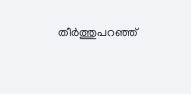തീർത്തുപറഞ്ഞ്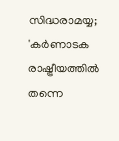സിദ്ധരാമയ്യ; 'കർണാടക രാഷ്ട്രീയത്തിൽ തന്നെ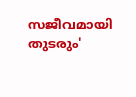സജീവമായി തുടരും'